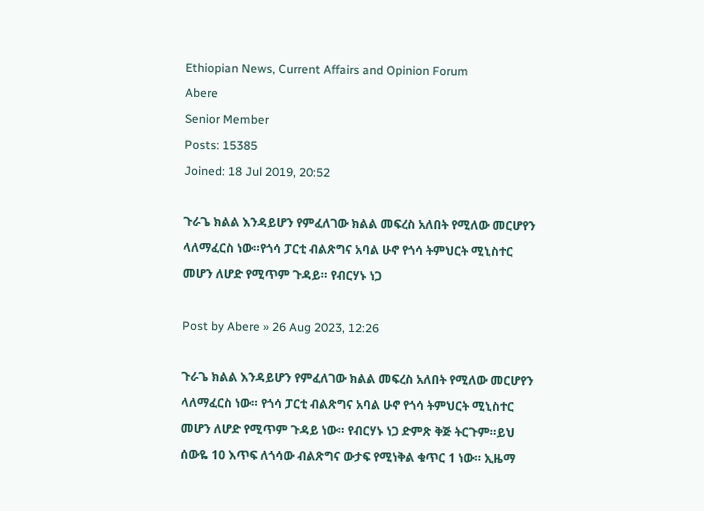Ethiopian News, Current Affairs and Opinion Forum
Abere
Senior Member
Posts: 15385
Joined: 18 Jul 2019, 20:52

ጉራጌ ክልል እንዳይሆን የምፈለገው ክልል መፍረስ አለበት የሚለው መርሆየን ላለማፈርስ ነው።የጎሳ ፓርቲ ብልጽግና አባል ሁኖ የጎሳ ትምህርት ሚኒስተር መሆን ለሆድ የሚጥም ጉዳይ። የብርሃኑ ነጋ

Post by Abere » 26 Aug 2023, 12:26

ጉራጌ ክልል እንዳይሆን የምፈለገው ክልል መፍረስ አለበት የሚለው መርሆየን ላለማፈርስ ነው። የጎሳ ፓርቲ ብልጽግና አባል ሁኖ የጎሳ ትምህርት ሚኒስተር መሆን ለሆድ የሚጥም ጉዳይ ነው። የብርሃኑ ነጋ ድምጽ ቅጅ ትርጉም።ይህ ሰውዬ 10 እጥፍ ለጎሳው ብልጽግና ውታፍ የሚነቅል ቁጥር 1 ነው። ኢዜማ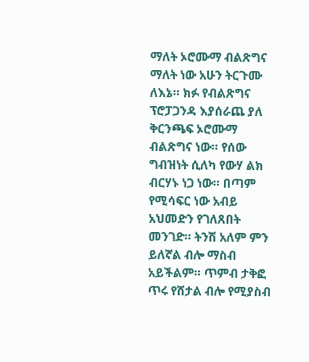ማለት ኦሮሙማ ብልጽግና ማለት ነው አሁን ትርጉሙ ለእኔ። ክፉ የብልጽግና ፕሮፓጋንዳ እያሰራጨ ያለ ቅርንጫፍ ኦሮሙማ ብልጽግና ነው። የሰው ግብዝነት ሲለካ የውሃ ልክ ብርሃኑ ነጋ ነው። በጣም የሚሳፍር ነው አብይ አህመድን የገለጸበት መንገድ። ትንሽ አለም ምን ይለኛል ብሎ ማስብ አይችልም። ጥምብ ታቅፎ ጥሩ የሸታል ብሎ የሚያስብ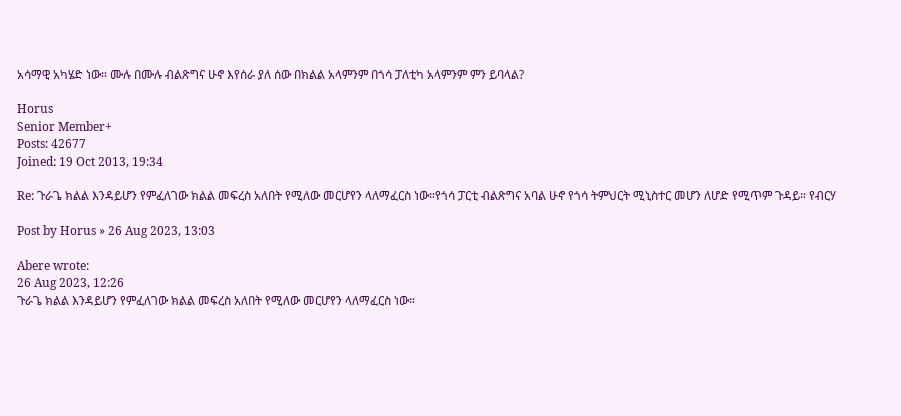አሳማዊ አካሄድ ነው። ሙሉ በሙሉ ብልጽግና ሁኖ እየሰራ ያለ ሰው በክልል አላምንም በጎሳ ፓለቲካ አላምንም ምን ይባላል?

Horus
Senior Member+
Posts: 42677
Joined: 19 Oct 2013, 19:34

Re: ጉራጌ ክልል እንዳይሆን የምፈለገው ክልል መፍረስ አለበት የሚለው መርሆየን ላለማፈርስ ነው።የጎሳ ፓርቲ ብልጽግና አባል ሁኖ የጎሳ ትምህርት ሚኒስተር መሆን ለሆድ የሚጥም ጉዳይ። የብርሃ

Post by Horus » 26 Aug 2023, 13:03

Abere wrote:
26 Aug 2023, 12:26
ጉራጌ ክልል እንዳይሆን የምፈለገው ክልል መፍረስ አለበት የሚለው መርሆየን ላለማፈርስ ነው።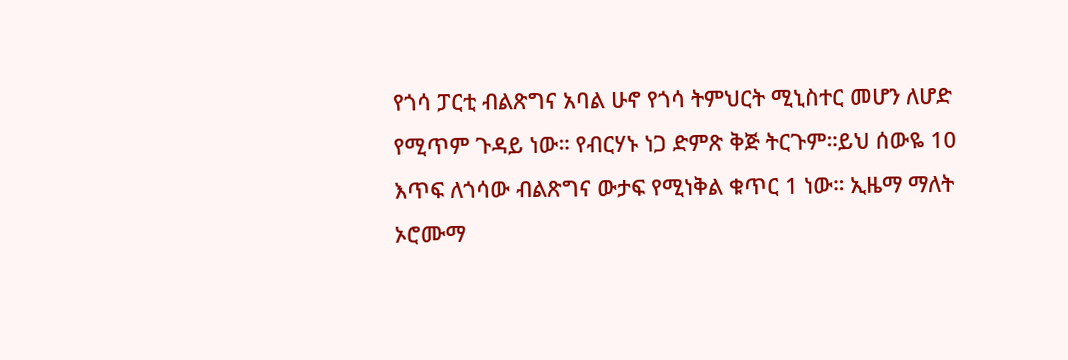የጎሳ ፓርቲ ብልጽግና አባል ሁኖ የጎሳ ትምህርት ሚኒስተር መሆን ለሆድ የሚጥም ጉዳይ ነው። የብርሃኑ ነጋ ድምጽ ቅጅ ትርጉም።ይህ ሰውዬ 10 እጥፍ ለጎሳው ብልጽግና ውታፍ የሚነቅል ቁጥር 1 ነው። ኢዜማ ማለት ኦሮሙማ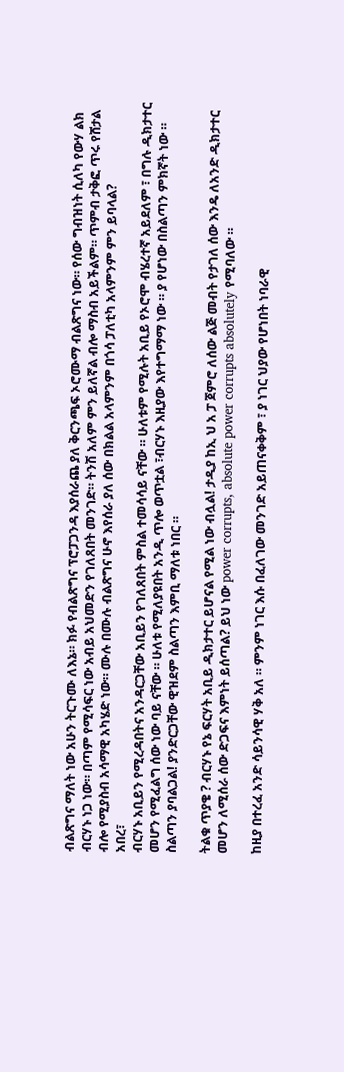ብልጽግና ማለት ነው አሁን ትርጉሙ ለእኔ። ክፉ የብልጽግና ፕሮፓጋንዳ እያሰራጨ ያለ ቅርንጫፍ ኦሮሙማ ብልጽግና ነው። የሰው ግብዝነት ሲለካ የውሃ ልክ ብርሃኑ ነጋ ነው። በጣም የሚሳፍር ነው አብይ አህመድን የገለጸበት መንገድ። ትንሽ አለም ምን ይለኛል ብሎ ማስብ አይችልም። ጥምብ ታቅፎ ጥሩ የሸታል ብሎ የሚያስብ አሳማዊ አካሄድ ነው። ሙሉ በሙሉ ብልጽግና ሁኖ እየሰራ ያለ ሰው በክልል አላምንም በጎሳ ፓለቲካ አላምንም ምን ይባላል?
አበረ፣
ብርሃኑ አቢይን የሚረዳበትና አንዳርጋቸው አቢይን የገለጸበት ምስል ተመሳሳይ ናቸው ። ሁለቱም የሚሉት አቢይ የኦሮሞ ብሄረተኛ አይደለም ፣ በግሉ ዲክታተር መሆን የሚፈልግ ሰው ነው ባይ ናቸው ። ሁለቱ የሚለያዩበት አንዲ ጥሎ ወጥቷል ፣ብርሃኑ እዚያው እየተግማማ ነው ። ያ የሆነው በስልጣን ምክኛት ነው ። ስልጣን ያባልጋል! ያንድርጋቸው ዊዝደም ስልጣን እምቢ ማለቱ ነበር ።

ትልቁ ጥያቄ ? ብርሃኑ የኔ ፍርሃት አቢይ ዲክታተር ይሆናል የሚል ነው ብሏል! ታዲያ ከኢ ህ አ ፓ ጀምሮ ለሰው ልጅ መብት የታገለ ሰው እንዴ ለአንድ ዲክታተር መሆን ለሚሰራ ሰው ድጋፍና እምነት ይሰጣል? ይህ ነው power corrupts, absolute power corrupts absolutely የሚባለው ።

ከዚያ በተረፈ አንድ ሳይንሳዊ ሃቅ አለ ። ምንም ነገር እሱ በፈለገው መንገድ አይጠናቀቅም ፣ ያ ነገር ህያው የሆነበት ነባራዊ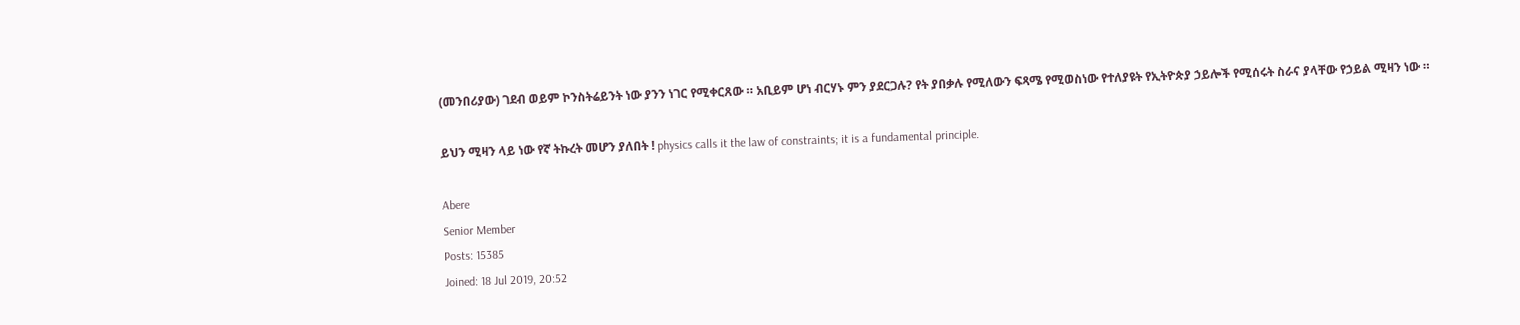(መንበሪያው) ገደብ ወይም ኮንስትሬይንት ነው ያንን ነገር የሚቀርጸው ። አቢይም ሆነ ብርሃኑ ምን ያደርጋሉ? የት ያበቃሉ የሚለውን ፍጻሜ የሚወስነው የተለያዩት የኢትዮጵያ ኃይሎች የሚሰሩት ስራና ያላቸው የኃይል ሚዛን ነው ።

ይህን ሚዛን ላይ ነው የኛ ትኩረት መሆን ያለበት ! physics calls it the law of constraints; it is a fundamental principle.

Abere
Senior Member
Posts: 15385
Joined: 18 Jul 2019, 20:52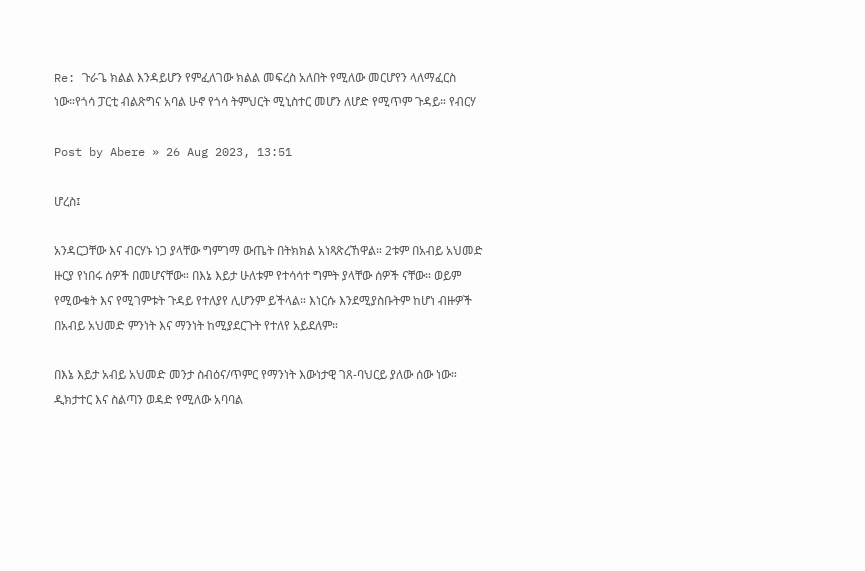Re: ጉራጌ ክልል እንዳይሆን የምፈለገው ክልል መፍረስ አለበት የሚለው መርሆየን ላለማፈርስ ነው።የጎሳ ፓርቲ ብልጽግና አባል ሁኖ የጎሳ ትምህርት ሚኒስተር መሆን ለሆድ የሚጥም ጉዳይ። የብርሃ

Post by Abere » 26 Aug 2023, 13:51

ሆረስ፤

አንዳርጋቸው እና ብርሃኑ ነጋ ያላቸው ግምገማ ውጤት በትክክል አነጻጽረኸዋል። 2ቱም በአብይ አህመድ ዙርያ የነበሩ ሰዎች በመሆናቸው። በእኔ እይታ ሁለቱም የተሳሳተ ግምት ያላቸው ሰዎች ናቸው። ወይም የሚውቁት እና የሚገምቱት ጉዳይ የተለያየ ሊሆንም ይችላል። እነርሱ እንደሚያስቡትም ከሆነ ብዙዎች በአብይ አህመድ ምንነት እና ማንነት ከሚያደርጉት የተለየ አይደለም።

በእኔ እይታ አብይ አህመድ መንታ ስብዕና/ጥምር የማንነት እውነታዊ ገጸ-ባህርይ ያለው ሰው ነው። ዲክታተር እና ስልጣን ወዳድ የሚለው አባባል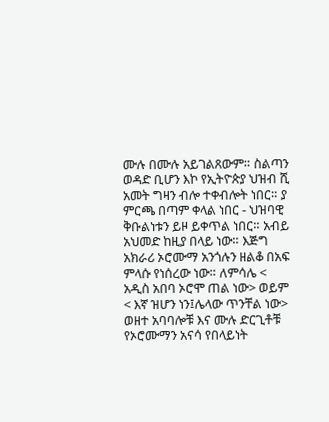ሙሉ በሙሉ አይገልጸውም። ስልጣን ወዳድ ቢሆን እኮ የኢትዮጵያ ህዝብ ሺ አመት ግዛን ብሎ ተቀብሎት ነበር። ያ ምርጫ በጣም ቀላል ነበር - ህዝባዊ ቅቡልነቱን ይዞ ይቀጥል ነበር። አብይ አህመድ ከዚያ በላይ ነው። እጅግ አክራሪ ኦሮሙማ አንጎሉን ዘልቆ በአፍ ምላሱ የነሰረው ነው። ለምሳሌ < አዲስ አበባ ኦሮሞ ጠል ነው> ወይም < እኛ ዝሆን ነን፤ሌላው ጥንቸል ነው> ወዘተ አባባሎቹ እና ሙሉ ድርጊቶቹ የኦሮሙማን አናሳ የበላይነት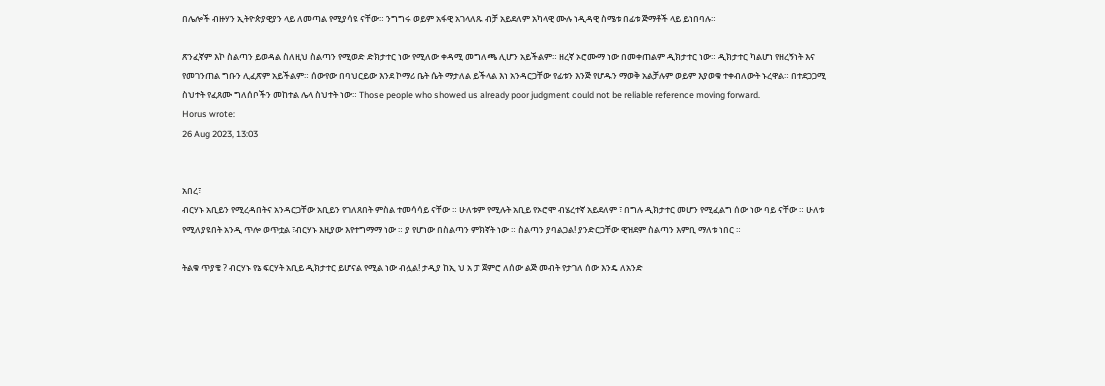በሌሎች ብዙሃን ኢትዮጵያዊያን ላይ ለመጣል የሚያሳዩ ናቸው። ንግግሩ ወይም አፋዊ አገላለጹ ብቻ አይደለም አካላዊ ሙሉ ነዲዳዊ ስሜቱ በፊቱ ጅማቶች ላይ ይነበባሉ።

ጽንፈኛም እኮ ስልጣን ይወዳል ስለዚህ ስልጣን የሚወድ ድክታተር ነው የሚለው ቀዳሚ መግለጫ ሊሆን አይችልም። ዘረኛ ኦሮሙማ ነው በመቀጠልም ዲክታተር ነው። ዲክታተር ካልሆነ የዘረኝነት እና የመገንጠል ግቡን ሊፈጽም አይችልም። ሰውየው በባህርይው እንደ ኮማሪ ቤት ሴት ማታለል ይችላል እነ አንዳርጋቸው የፊቱን እንጅ የሆዱን ማወቅ አልቻሉም ወይም እያወቁ ተቀብለውት ኑረዋል። በተደጋጋሚ ስህተት የፈጸሙ ግለሰቦችን መከተል ሌላ ስህተት ነው። Those people who showed us already poor judgment could not be reliable reference moving forward.
Horus wrote:
26 Aug 2023, 13:03


አበረ፣
ብርሃኑ አቢይን የሚረዳበትና አንዳርጋቸው አቢይን የገለጸበት ምስል ተመሳሳይ ናቸው ። ሁለቱም የሚሉት አቢይ የኦሮሞ ብሄረተኛ አይደለም ፣ በግሉ ዲክታተር መሆን የሚፈልግ ሰው ነው ባይ ናቸው ። ሁለቱ የሚለያዩበት አንዲ ጥሎ ወጥቷል ፣ብርሃኑ እዚያው እየተግማማ ነው ። ያ የሆነው በስልጣን ምክኛት ነው ። ስልጣን ያባልጋል! ያንድርጋቸው ዊዝደም ስልጣን እምቢ ማለቱ ነበር ።

ትልቁ ጥያቄ ? ብርሃኑ የኔ ፍርሃት አቢይ ዲክታተር ይሆናል የሚል ነው ብሏል! ታዲያ ከኢ ህ አ ፓ ጀምሮ ለሰው ልጅ መብት የታገለ ሰው እንዴ ለአንድ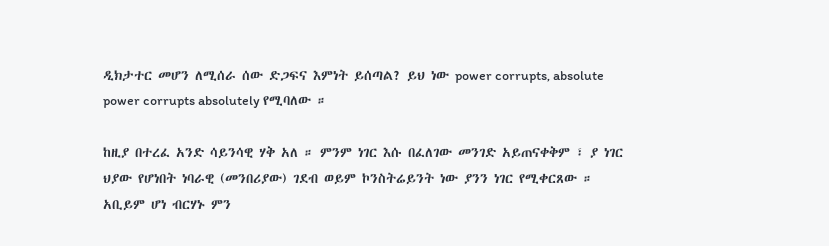ዲክታተር መሆን ለሚሰራ ሰው ድጋፍና እምነት ይሰጣል? ይህ ነው power corrupts, absolute power corrupts absolutely የሚባለው ።

ከዚያ በተረፈ አንድ ሳይንሳዊ ሃቅ አለ ። ምንም ነገር እሱ በፈለገው መንገድ አይጠናቀቅም ፣ ያ ነገር ህያው የሆነበት ነባራዊ (መንበሪያው) ገደብ ወይም ኮንስትሬይንት ነው ያንን ነገር የሚቀርጸው ። አቢይም ሆነ ብርሃኑ ምን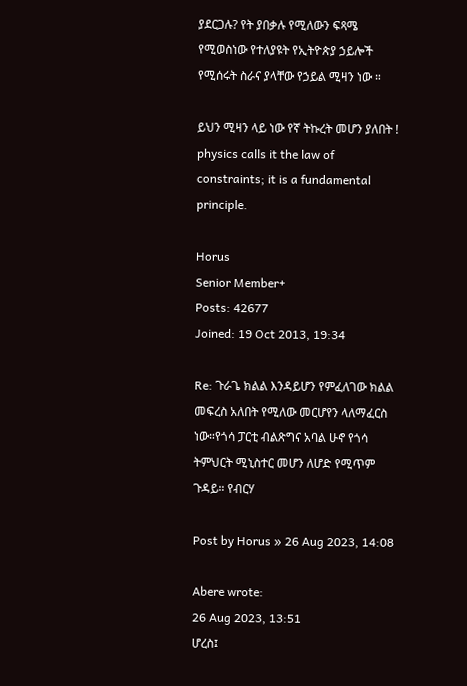ያደርጋሉ? የት ያበቃሉ የሚለውን ፍጻሜ የሚወስነው የተለያዩት የኢትዮጵያ ኃይሎች የሚሰሩት ስራና ያላቸው የኃይል ሚዛን ነው ።

ይህን ሚዛን ላይ ነው የኛ ትኩረት መሆን ያለበት ! physics calls it the law of constraints; it is a fundamental principle.

Horus
Senior Member+
Posts: 42677
Joined: 19 Oct 2013, 19:34

Re: ጉራጌ ክልል እንዳይሆን የምፈለገው ክልል መፍረስ አለበት የሚለው መርሆየን ላለማፈርስ ነው።የጎሳ ፓርቲ ብልጽግና አባል ሁኖ የጎሳ ትምህርት ሚኒስተር መሆን ለሆድ የሚጥም ጉዳይ። የብርሃ

Post by Horus » 26 Aug 2023, 14:08

Abere wrote:
26 Aug 2023, 13:51
ሆረስ፤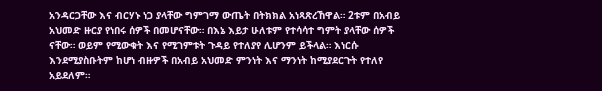አንዳርጋቸው እና ብርሃኑ ነጋ ያላቸው ግምገማ ውጤት በትክክል አነጻጽረኸዋል። 2ቱም በአብይ አህመድ ዙርያ የነበሩ ሰዎች በመሆናቸው። በእኔ እይታ ሁለቱም የተሳሳተ ግምት ያላቸው ሰዎች ናቸው። ወይም የሚውቁት እና የሚገምቱት ጉዳይ የተለያየ ሊሆንም ይችላል። እነርሱ እንደሚያስቡትም ከሆነ ብዙዎች በአብይ አህመድ ምንነት እና ማንነት ከሚያደርጉት የተለየ አይደለም።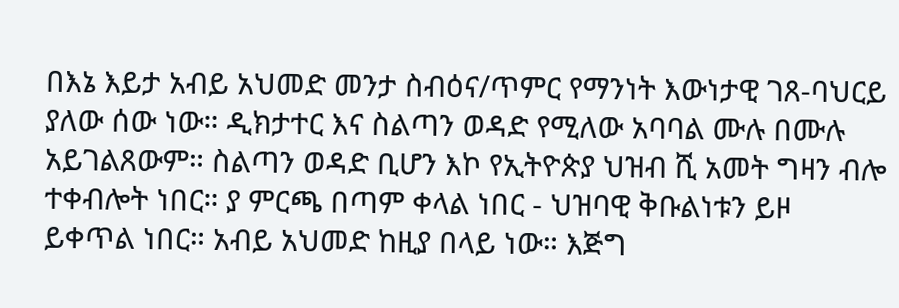በእኔ እይታ አብይ አህመድ መንታ ስብዕና/ጥምር የማንነት እውነታዊ ገጸ-ባህርይ ያለው ሰው ነው። ዲክታተር እና ስልጣን ወዳድ የሚለው አባባል ሙሉ በሙሉ አይገልጸውም። ስልጣን ወዳድ ቢሆን እኮ የኢትዮጵያ ህዝብ ሺ አመት ግዛን ብሎ ተቀብሎት ነበር። ያ ምርጫ በጣም ቀላል ነበር - ህዝባዊ ቅቡልነቱን ይዞ ይቀጥል ነበር። አብይ አህመድ ከዚያ በላይ ነው። እጅግ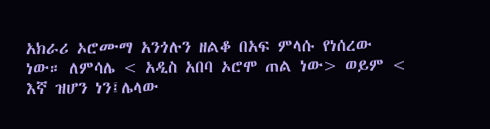አክራሪ ኦሮሙማ አንጎሉን ዘልቆ በአፍ ምላሱ የነሰረው ነው። ለምሳሌ < አዲስ አበባ ኦሮሞ ጠል ነው> ወይም < እኛ ዝሆን ነን፤ሌላው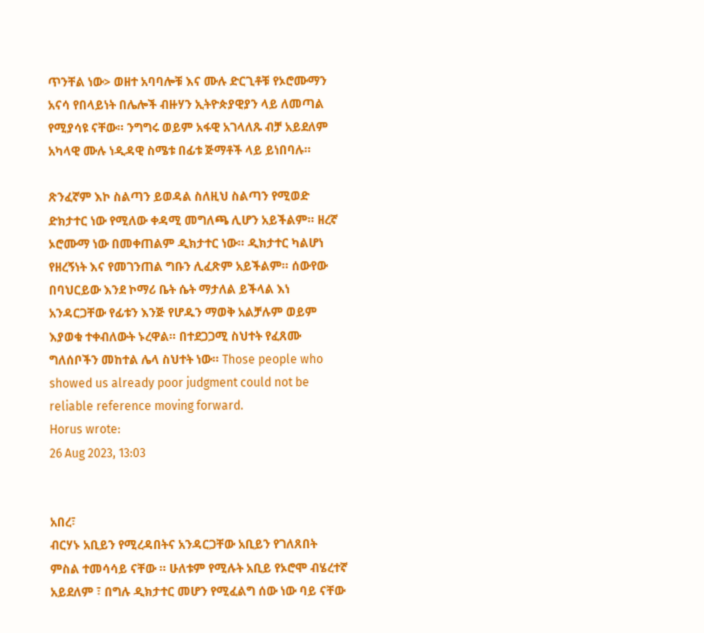ጥንቸል ነው> ወዘተ አባባሎቹ እና ሙሉ ድርጊቶቹ የኦሮሙማን አናሳ የበላይነት በሌሎች ብዙሃን ኢትዮጵያዊያን ላይ ለመጣል የሚያሳዩ ናቸው። ንግግሩ ወይም አፋዊ አገላለጹ ብቻ አይደለም አካላዊ ሙሉ ነዲዳዊ ስሜቱ በፊቱ ጅማቶች ላይ ይነበባሉ።

ጽንፈኛም እኮ ስልጣን ይወዳል ስለዚህ ስልጣን የሚወድ ድክታተር ነው የሚለው ቀዳሚ መግለጫ ሊሆን አይችልም። ዘረኛ ኦሮሙማ ነው በመቀጠልም ዲክታተር ነው። ዲክታተር ካልሆነ የዘረኝነት እና የመገንጠል ግቡን ሊፈጽም አይችልም። ሰውየው በባህርይው እንደ ኮማሪ ቤት ሴት ማታለል ይችላል እነ አንዳርጋቸው የፊቱን እንጅ የሆዱን ማወቅ አልቻሉም ወይም እያወቁ ተቀብለውት ኑረዋል። በተደጋጋሚ ስህተት የፈጸሙ ግለሰቦችን መከተል ሌላ ስህተት ነው። Those people who showed us already poor judgment could not be reliable reference moving forward.
Horus wrote:
26 Aug 2023, 13:03


አበረ፣
ብርሃኑ አቢይን የሚረዳበትና አንዳርጋቸው አቢይን የገለጸበት ምስል ተመሳሳይ ናቸው ። ሁለቱም የሚሉት አቢይ የኦሮሞ ብሄረተኛ አይደለም ፣ በግሉ ዲክታተር መሆን የሚፈልግ ሰው ነው ባይ ናቸው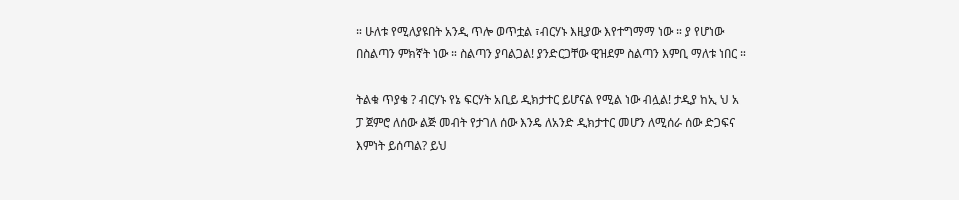። ሁለቱ የሚለያዩበት አንዲ ጥሎ ወጥቷል ፣ብርሃኑ እዚያው እየተግማማ ነው ። ያ የሆነው በስልጣን ምክኛት ነው ። ስልጣን ያባልጋል! ያንድርጋቸው ዊዝደም ስልጣን እምቢ ማለቱ ነበር ።

ትልቁ ጥያቄ ? ብርሃኑ የኔ ፍርሃት አቢይ ዲክታተር ይሆናል የሚል ነው ብሏል! ታዲያ ከኢ ህ አ ፓ ጀምሮ ለሰው ልጅ መብት የታገለ ሰው እንዴ ለአንድ ዲክታተር መሆን ለሚሰራ ሰው ድጋፍና እምነት ይሰጣል? ይህ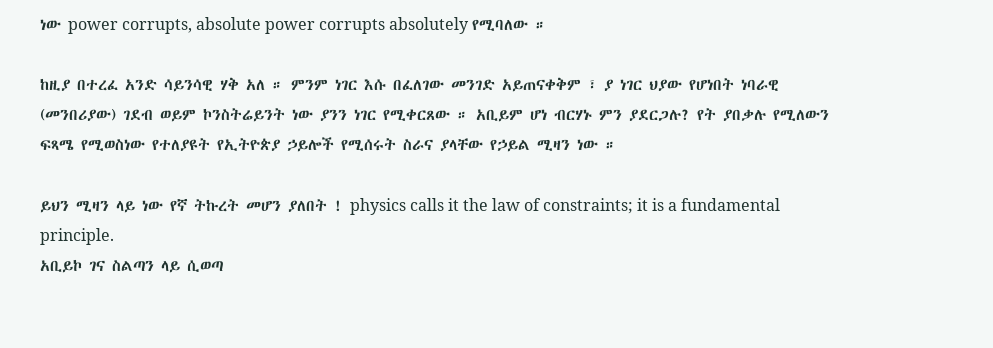ነው power corrupts, absolute power corrupts absolutely የሚባለው ።

ከዚያ በተረፈ አንድ ሳይንሳዊ ሃቅ አለ ። ምንም ነገር እሱ በፈለገው መንገድ አይጠናቀቅም ፣ ያ ነገር ህያው የሆነበት ነባራዊ (መንበሪያው) ገደብ ወይም ኮንስትሬይንት ነው ያንን ነገር የሚቀርጸው ። አቢይም ሆነ ብርሃኑ ምን ያደርጋሉ? የት ያበቃሉ የሚለውን ፍጻሜ የሚወስነው የተለያዩት የኢትዮጵያ ኃይሎች የሚሰሩት ስራና ያላቸው የኃይል ሚዛን ነው ።

ይህን ሚዛን ላይ ነው የኛ ትኩረት መሆን ያለበት ! physics calls it the law of constraints; it is a fundamental principle.
አቢይኮ ገና ስልጣን ላይ ሲወጣ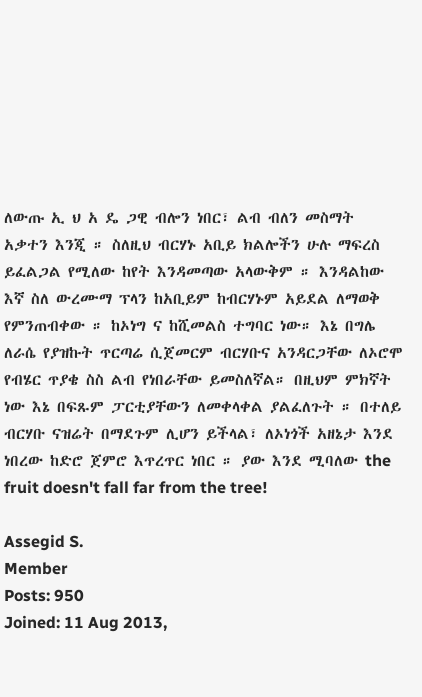ለውጡ ኢ ህ አ ዴ ጋዊ ብሎን ነበር፣ ልብ ብለን መስማት አቃተን እንጂ ። ስለዚህ ብርሃኑ አቢይ ክልሎችን ሁሉ ማፍረስ ይፈልጋል የሚለው ከየት እንዳመጣው አላውቅም ። እንዳልከው እኛ ስለ ውረሙማ ፕላን ከአቢይም ከብርሃኑም አይደል ለማወቅ የምንጠብቀው ። ከኦነግ ና ከሺመልስ ተግባር ነው። እኔ በግሌ ለራሴ የያዝኩት ጥርጣሬ ሲጀመርም ብርሃቡና አንዳርጋቸው ለኦሮሞ የብሄር ጥያቄ ስስ ልብ የነበራቸው ይመስለኛል። በዚህም ምክኛት ነው እኔ በፍጹም ፓርቲያቸውን ለመቀላቀል ያልፈለጉት ። በተለይ ብርሃቡ ናዝሬት በማደጉም ሊሆን ይችላል፣ ለኦነጎች አዘኔታ እንደ ነበረው ከድሮ ጀምሮ እጥረጥር ነበር ። ያው እንደ ሚባለው the fruit doesn't fall far from the tree!

Assegid S.
Member
Posts: 950
Joined: 11 Aug 2013,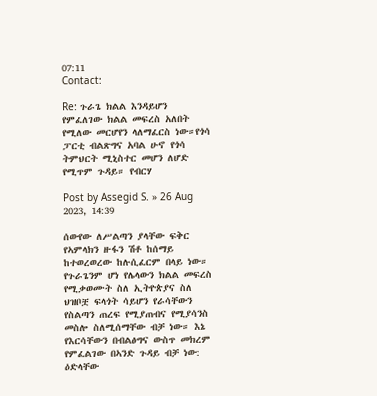07:11
Contact:

Re: ጉራጌ ክልል እንዳይሆን የምፈለገው ክልል መፍረስ አለበት የሚለው መርሆየን ላለማፈርስ ነው።የጎሳ ፓርቲ ብልጽግና አባል ሁኖ የጎሳ ትምህርት ሚኒስተር መሆን ለሆድ የሚጥም ጉዳይ። የብርሃ

Post by Assegid S. » 26 Aug 2023, 14:39

ሰውየው ለሥልጣን ያላቸው ፍቅር የኣምላክን ዙፋን ሽቶ ከሰማይ ከተወረወረው ከሉሲፈርም በላይ ነው። የጉራጌንም ሆነ የሌላውን ክልል መፍረስ የሚቃወሙት ስለ ኢትዮጵያና ስለ ህዝቦቿ ፍላጎት ሳይሆን የራሳቸውን የስልጣን ጠረፍ የሚያጠብና የሚያሳንስ መስሎ ስለሚሰማቸው ብቻ ነው። እኔ የእርሳቸውን በብልፅግና ውስጥ መክረም የምፈልገው በኣንድ ጉዳይ ብቻ ነው: ዕድላቸው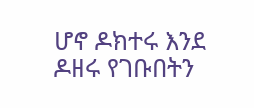ሆኖ ዶክተሩ እንደ ዶዘሩ የገቡበትን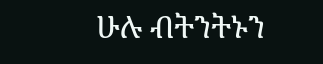ሁሉ ብትንትኑን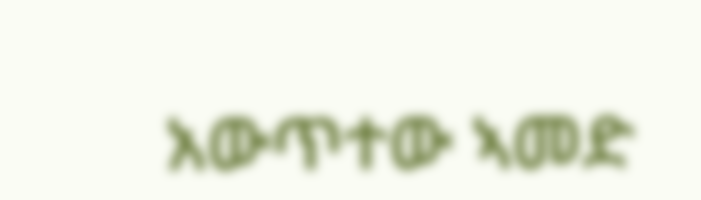አውጥተው ኣመድ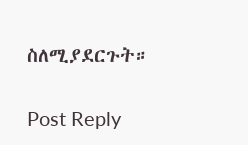ስለሚያደርጉት።

Post Reply